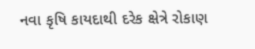નવા કૃષિ કાયદાથી દરેક ક્ષેત્રે રોકાણ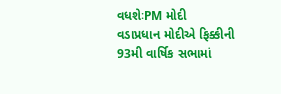વધશેઃPM મોદી
વડાપ્રધાન મોદીએ ફિક્કીની 93મી વાર્ષિક સભામાં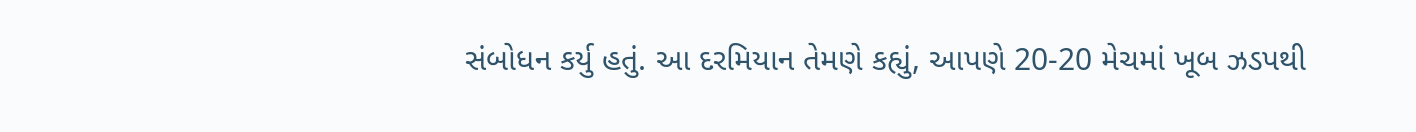સંબોધન કર્યુ હતું. આ દરમિયાન તેમણે કહ્યું, આપણે 20-20 મેચમાં ખૂબ ઝડપથી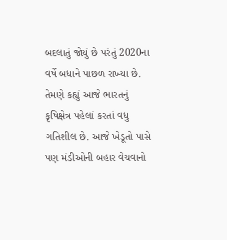બદલાતું જોયું છે પરંતું 2020ના વર્ષે બધાને પાછળ રાખ્યા છે. તેમણે કહ્યું આજે ભારતનું કૃષિક્ષેત્ર પહેલાં કરતાં વધુ ગતિશીલ છે. આજે ખેડૂતો પાસે પણ મંડીઓની બહાર વેચવાનો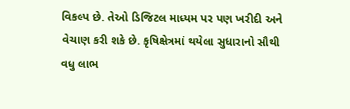વિકલ્પ છે. તેઓ ડિજિટલ માધ્યમ પર પણ ખરીદી અને વેચાણ કરી શકે છે. કૃષિક્ષેત્રમાં થયેલા સુધારાનો સૌથી વધુ લાભ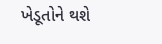ખેડૂતોને થશે